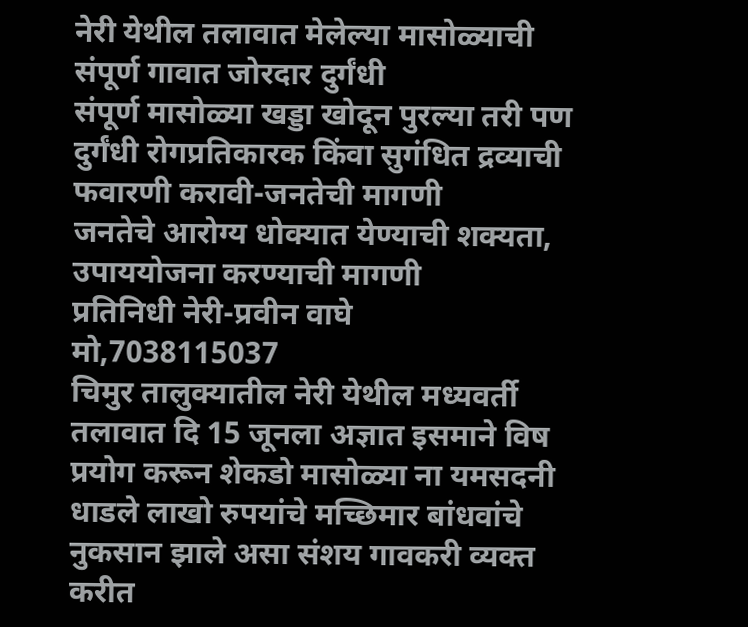नेरी येथील तलावात मेलेल्या मासोळ्याची संपूर्ण गावात जोरदार दुर्गंधी
संपूर्ण मासोळ्या खड्डा खोदून पुरल्या तरी पण दुर्गंधी रोगप्रतिकारक किंवा सुगंधित द्रव्याची फवारणी करावी-जनतेची मागणी
जनतेचे आरोग्य धोक्यात येण्याची शक्यता, उपाययोजना करण्याची मागणी
प्रतिनिधी नेरी-प्रवीन वाघे
मो,7038115037
चिमुर तालुक्यातील नेरी येथील मध्यवर्ती तलावात दि 15 जूनला अज्ञात इसमाने विष प्रयोग करून शेकडो मासोळ्या ना यमसदनी धाडले लाखो रुपयांचे मच्छिमार बांधवांचे नुकसान झाले असा संशय गावकरी व्यक्त करीत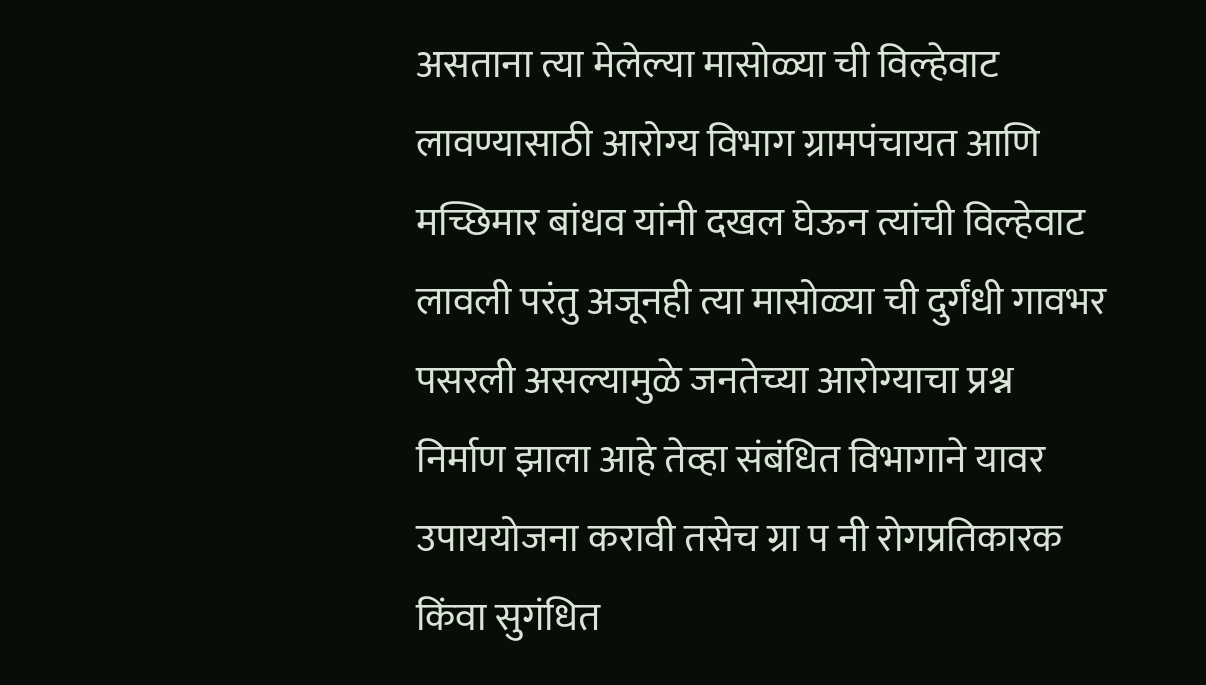असताना त्या मेलेल्या मासोळ्या ची विल्हेवाट लावण्यासाठी आरोग्य विभाग ग्रामपंचायत आणि मच्छिमार बांधव यांनी दखल घेऊन त्यांची विल्हेवाट लावली परंतु अजूनही त्या मासोळ्या ची दुर्गंधी गावभर पसरली असल्यामुळे जनतेच्या आरोग्याचा प्रश्न निर्माण झाला आहे तेव्हा संबंधित विभागाने यावर उपाययोजना करावी तसेच ग्रा प नी रोगप्रतिकारक किंवा सुगंधित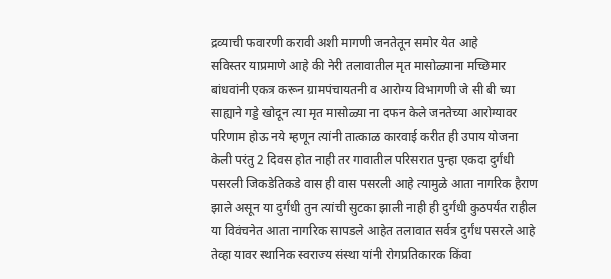द्रव्याची फवारणी करावी अशी मागणी जनतेतून समोर येत आहे
सविस्तर याप्रमाणे आहे की नेरी तलावातील मृत मासोळ्याना मच्छिमार बांधवांनी एकत्र करून ग्रामपंचायतनी व आरोग्य विभागणी जे सी बी च्या साह्याने गड्डे खोदून त्या मृत मासोळ्या ना दफन केले जनतेच्या आरोग्यावर परिणाम होऊ नये म्हणून त्यांनी तात्काळ कारवाई करीत ही उपाय योजना केली परंतु 2 दिवस होत नाही तर गावातील परिसरात पुन्हा एकदा दुर्गंधी पसरली जिकडेतिकडे वास ही वास पसरली आहे त्यामुळे आता नागरिक हैराण झाले असून या दुर्गंधी तुन त्यांची सुटका झाली नाही ही दुर्गंधी कुठपर्यंत राहील या विवंचनेत आता नागरिक सापडले आहेत तलावात सर्वत्र दुर्गंध पसरले आहे तेव्हा यावर स्थानिक स्वराज्य संस्था यांनी रोगप्रतिकारक किंवा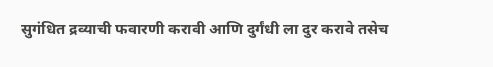सुगंधित द्रव्याची फवारणी करावी आणि दुर्गंधी ला दुर करावे तसेच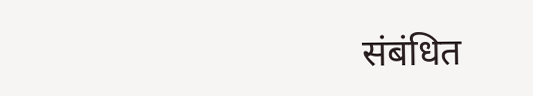संबंधित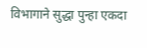विभागाने सुद्धा पुन्हा एकदा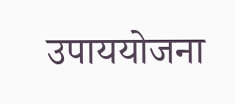उपाययोजना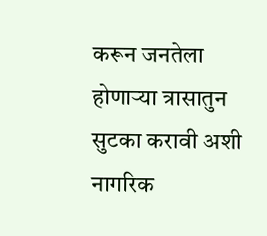करून जनतेला होणाऱ्या त्रासातुन सुटका करावी अशी नागरिक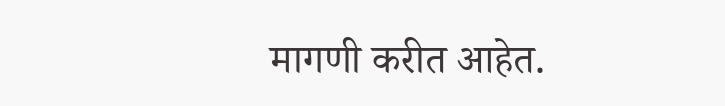मागणी करीत आहेत.